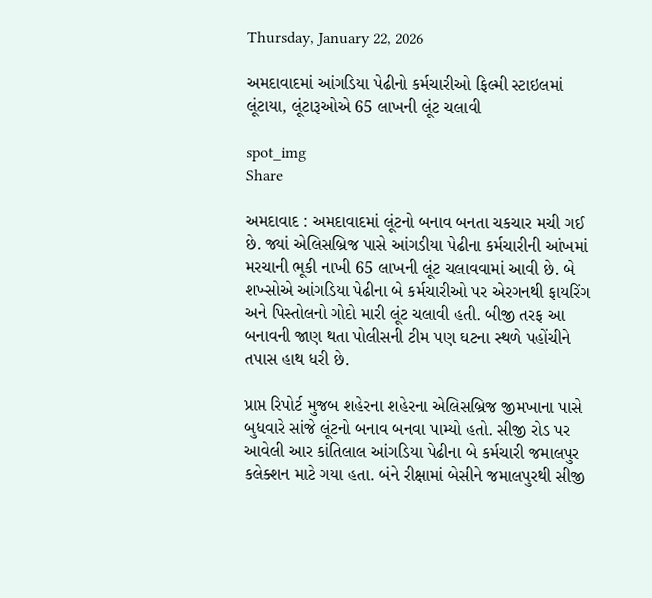Thursday, January 22, 2026

અમદાવાદમાં આંગડિયા પેઢીનો કર્મચારીઓ ફિલ્મી સ્ટાઇલમાં લૂંટાયા, લૂંટારૂઓએ 65 લાખની લૂંટ ચલાવી

spot_img
Share

અમદાવાદ : અમદાવાદમાં લૂંટનો બનાવ બનતા ચકચાર મચી ગઈ છે. જ્યાં એલિસબ્રિજ પાસે આંગડીયા પેઢીના કર્મચારીની આંખમાં મરચાની ભૂકી નાખી 65 લાખની લૂંટ ચલાવવામાં આવી છે. બે શખ્સોએ આંગડિયા પેઢીના બે કર્મચારીઓ પર એરગનથી ફાયરિંગ અને પિસ્તોલનો ગોદો મારી લૂંટ ચલાવી હતી. બીજી તરફ આ બનાવની જાણ થતા પોલીસની ટીમ પણ ઘટના સ્થળે પહોંચીને તપાસ હાથ ધરી છે.

પ્રાપ્ત રિપોર્ટ મુજબ શહેરના શહેરના એલિસબ્રિજ જીમખાના પાસે બુધવારે સાંજે લૂંટનો બનાવ બનવા પામ્યો હતો. સીજી રોડ પર આવેલી આર કાંતિલાલ આંગડિયા પેઢીના બે કર્મચારી જમાલપુર કલેક્શન માટે ગયા હતા. બંને રીક્ષામાં બેસીને જમાલપુરથી સીજી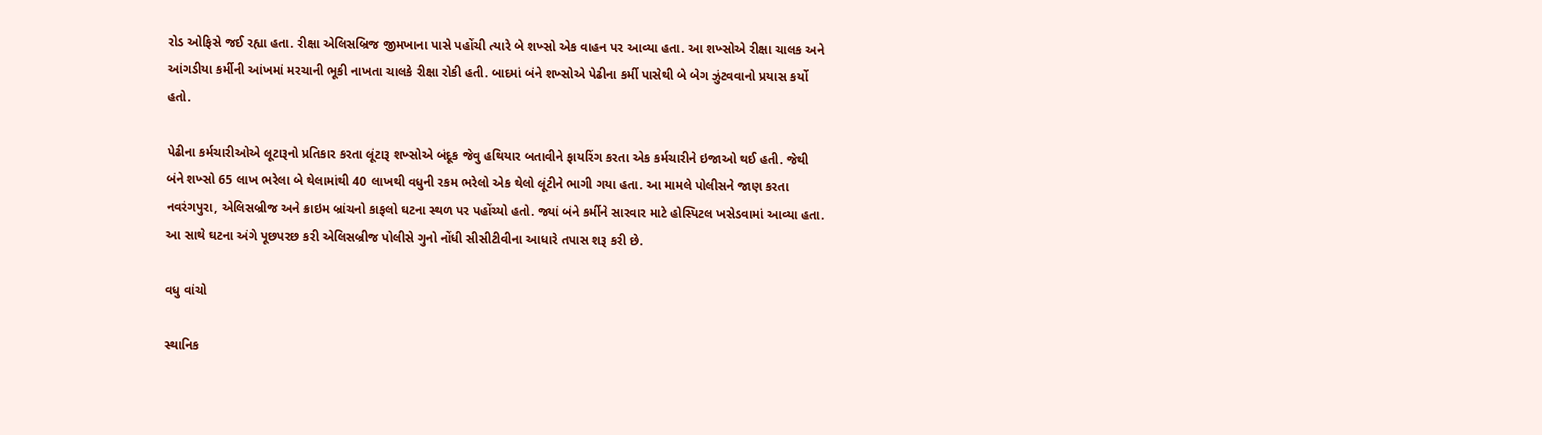રોડ ઓફિસે જઈ રહ્યા હતા. રીક્ષા એલિસબ્રિજ જીમખાના પાસે પહોંચી ત્યારે બે શખ્સો એક વાહન પર આવ્યા હતા. આ શખ્સોએ રીક્ષા ચાલક અને આંગડીયા કર્મીની આંખમાં મરચાની ભૂકી નાખતા ચાલકે રીક્ષા રોકી હતી. બાદમાં બંને શખ્સોએ પેઢીના કર્મી પાસેથી બે બેગ ઝુંટવવાનો પ્રયાસ કર્યો હતો.

પેઢીના કર્મચારીઓએ લૂટારૂનો પ્રતિકાર કરતા લૂંટારૂ શખ્સોએ બંદૂક જેવુ હથિયાર બતાવીને ફાયરિંગ કરતા એક કર્મચારીને ઇજાઓ થઈ હતી. જેથી બંને શખ્સો 65 લાખ ભરેલા બે થેલામાંથી 40 લાખથી વધુની રકમ ભરેલો એક થેલો લૂંટીને ભાગી ગયા હતા. આ મામલે પોલીસને જાણ કરતા નવરંગપુરા, એલિસબ્રીજ અને ક્રાઇમ બ્રાંચનો કાફલો ઘટના સ્થળ પર પહોંચ્યો હતો. જ્યાં બંને કર્મીને સારવાર માટે હોસ્પિટલ ખસેડવામાં આવ્યા હતા. આ સાથે ઘટના અંગે પૂછપરછ કરી એલિસબ્રીજ પોલીસે ગુનો નોંધી સીસીટીવીના આધારે તપાસ શરૂ કરી છે.

વધુ વાંચો

સ્થાનિક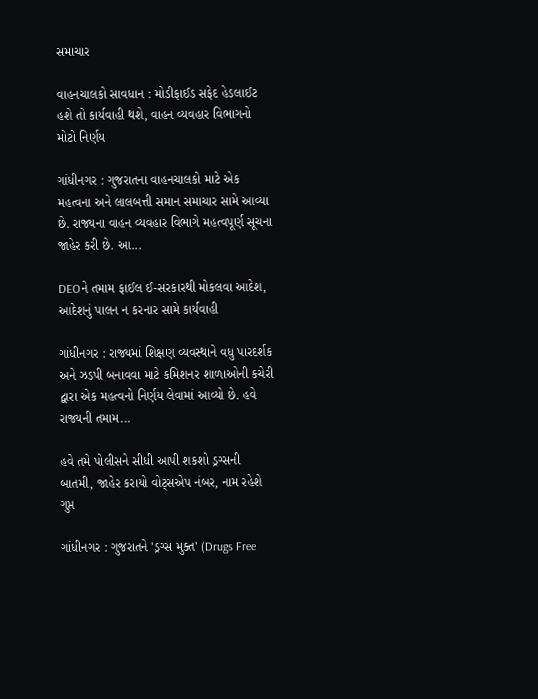સમાચાર

વાહનચાલકો સાવધાન : મોડીફાઈડ સફેદ હેડલાઈટ હશે તો કાર્યવાહી થશે, વાહન વ્યવહાર વિભાગનો મોટો નિર્ણય

ગાંધીનગર : ગુજરાતના વાહનચાલકો માટે એક મહત્વના અને લાલબત્તી સમાન સમાચાર સામે આવ્યા છે. રાજ્યના વાહન વ્યવહાર વિભાગે મહત્વપૂર્ણ સૂચના જાહેર કરી છે. આ...

DEOને તમામ ફાઈલ ઈ-સરકારથી મોકલવા આદેશ, આદેશનું પાલન ન કરનાર સામે કાર્યવાહી

ગાંધીનગર : રાજ્યમાં શિક્ષણ વ્યવસ્થાને વધુ પારદર્શક અને ઝડપી બનાવવા માટે કમિશનર શાળાઓની કચેરી દ્વારા એક મહત્વનો નિર્ણય લેવામાં આવ્યો છે. હવે રાજ્યની તમામ...

હવે તમે પોલીસને સીધી આપી શકશો ડ્રગ્સની બાતમી, જાહેર કરાયો વોટ્સએપ નંબર, નામ રહેશે ગુપ્ત

ગાંધીનગર : ગુજરાતને 'ડ્રગ્સ મુક્ત' (Drugs Free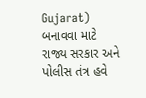Gujarat) બનાવવા માટે રાજ્ય સરકાર અને પોલીસ તંત્ર હવે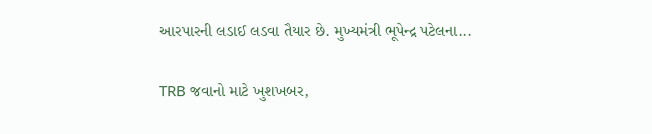આરપારની લડાઈ લડવા તૈયાર છે. મુખ્યમંત્રી ભૂપેન્દ્ર પટેલના...

TRB જવાનો માટે ખુશખબર,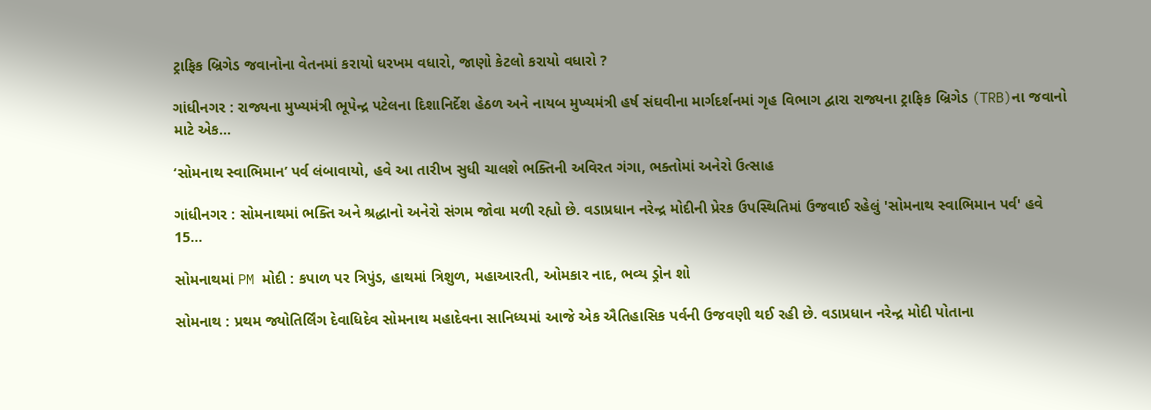ટ્રાફિક બ્રિગેડ જવાનોના વેતનમાં કરાયો ધરખમ વધારો, જાણો કેટલો કરાયો વધારો ?

ગાંધીનગર : રાજ્યના મુખ્યમંત્રી ભૂપેન્દ્ર પટેલના દિશાનિર્દેશ હેઠળ અને નાયબ મુખ્યમંત્રી હર્ષ સંઘવીના માર્ગદર્શનમાં ગૃહ વિભાગ દ્વારા રાજ્યના ટ્રાફિક બ્રિગેડ (TRB)ના જવાનો માટે એક...

‘સોમનાથ સ્વાભિમાન’ પર્વ લંબાવાયો, હવે આ તારીખ સુધી ચાલશે ભક્તિની અવિરત ગંગા, ભક્તોમાં અનેરો ઉત્સાહ

ગાંધીનગર : સોમનાથમાં ભક્તિ અને શ્રદ્ધાનો અનેરો સંગમ જોવા મળી રહ્યો છે. વડાપ્રધાન નરેન્દ્ર મોદીની પ્રેરક ઉપસ્થિતિમાં ઉજવાઈ રહેલું 'સોમનાથ સ્વાભિમાન પર્વ' હવે 15...

સોમનાથમાં PM મોદી : કપાળ પર ત્રિપુંડ, હાથમાં ત્રિશુળ, મહાઆરતી, ઓમકાર નાદ, ભવ્ય ડ્રોન શો

સોમનાથ : પ્રથમ જ્યોતિર્લિંગ દેવાધિદેવ સોમનાથ મહાદેવના સાનિધ્યમાં આજે એક ઐતિહાસિક પર્વની ઉજવણી થઈ રહી છે. વડાપ્રધાન નરેન્દ્ર મોદી પોતાના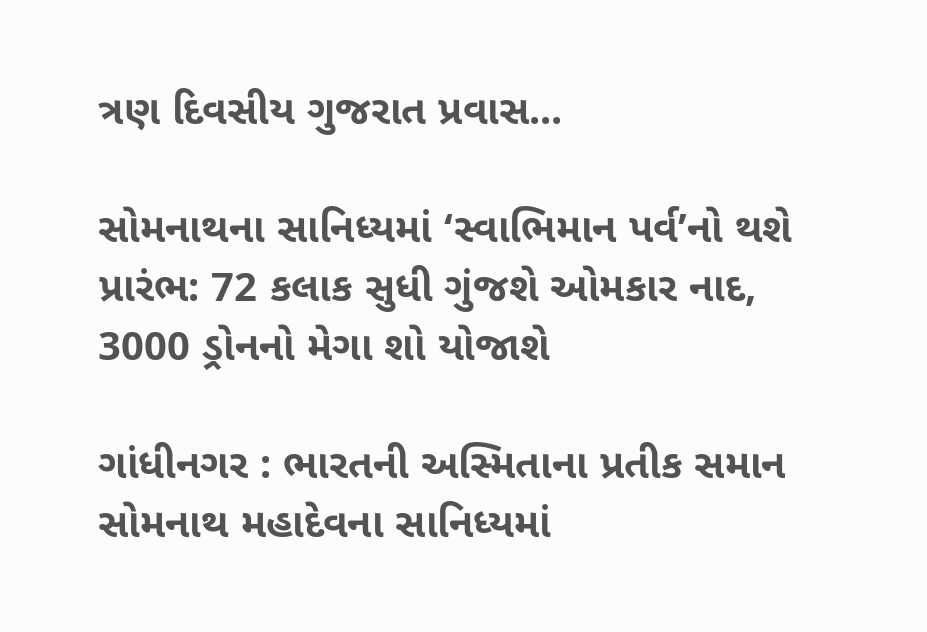ત્રણ દિવસીય ગુજરાત પ્રવાસ...

સોમનાથના સાનિધ્યમાં ‘સ્વાભિમાન પર્વ’નો થશે પ્રારંભ: 72 કલાક સુધી ગુંજશે ઓમકાર નાદ, 3000 ડ્રોનનો મેગા શો યોજાશે

ગાંધીનગર : ભારતની અસ્મિતાના પ્રતીક સમાન સોમનાથ મહાદેવના સાનિધ્યમાં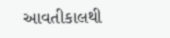આવતીકાલથી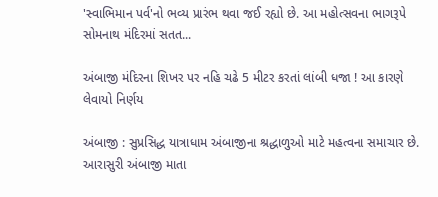'સ્વાભિમાન પર્વ'નો ભવ્ય પ્રારંભ થવા જઈ રહ્યો છે. આ મહોત્સવના ભાગરૂપે સોમનાથ મંદિરમાં સતત...

અંબાજી મંદિરના શિખર પર નહિ ચઢે 5 મીટર કરતાં લાંબી ધજા ! આ કારણે લેવાયો નિર્ણય

અંબાજી : સુપ્રસિદ્ધ યાત્રાધામ અંબાજીના શ્રદ્ધાળુઓ માટે મહત્વના સમાચાર છે. આરાસુરી અંબાજી માતા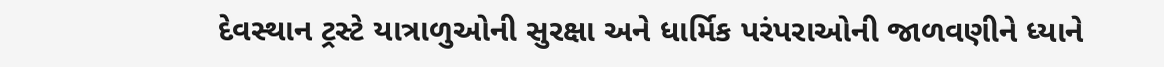દેવસ્થાન ટ્રસ્ટે યાત્રાળુઓની સુરક્ષા અને ધાર્મિક પરંપરાઓની જાળવણીને ધ્યાને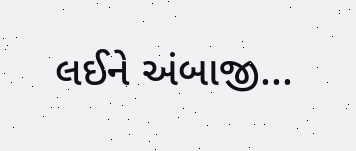લઈને અંબાજી...